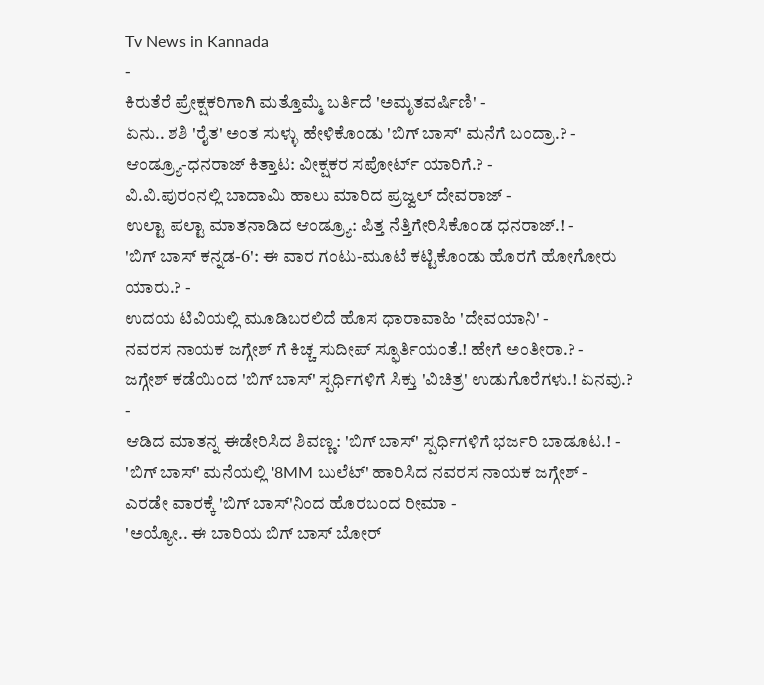Tv News in Kannada
-
ಕಿರುತೆರೆ ಪ್ರೇಕ್ಷಕರಿಗಾಗಿ ಮತ್ತೊಮ್ಮೆ ಬರ್ತಿದೆ 'ಅಮೃತವರ್ಷಿಣಿ' -
ಏನು.. ಶಶಿ 'ರೈತ' ಅಂತ ಸುಳ್ಳು ಹೇಳಿಕೊಂಡು 'ಬಿಗ್ ಬಾಸ್' ಮನೆಗೆ ಬಂದ್ರಾ.? -
ಆಂಡ್ರ್ಯೂ-ಧನರಾಜ್ ಕಿತ್ತಾಟ: ವೀಕ್ಷಕರ ಸಪೋರ್ಟ್ ಯಾರಿಗೆ.? -
ವಿ.ವಿ.ಪುರಂನಲ್ಲಿ ಬಾದಾಮಿ ಹಾಲು ಮಾರಿದ ಪ್ರಜ್ವಲ್ ದೇವರಾಜ್ -
ಉಲ್ಟಾ ಪಲ್ಟಾ ಮಾತನಾಡಿದ ಆಂಡ್ರ್ಯೂ: ಪಿತ್ತ ನೆತ್ತಿಗೇರಿಸಿಕೊಂಡ ಧನರಾಜ್.! -
'ಬಿಗ್ ಬಾಸ್ ಕನ್ನಡ-6': ಈ ವಾರ ಗಂಟು-ಮೂಟೆ ಕಟ್ಟಿಕೊಂಡು ಹೊರಗೆ ಹೋಗೋರು ಯಾರು.? -
ಉದಯ ಟಿವಿಯಲ್ಲಿ ಮೂಡಿಬರಲಿದೆ ಹೊಸ ಧಾರಾವಾಹಿ 'ದೇವಯಾನಿ' -
ನವರಸ ನಾಯಕ ಜಗ್ಗೇಶ್ ಗೆ ಕಿಚ್ಚ ಸುದೀಪ್ ಸ್ಫೂರ್ತಿಯಂತೆ.! ಹೇಗೆ ಅಂತೀರಾ.? -
ಜಗ್ಗೇಶ್ ಕಡೆಯಿಂದ 'ಬಿಗ್ ಬಾಸ್' ಸ್ಪರ್ಧಿಗಳಿಗೆ ಸಿಕ್ತು 'ವಿಚಿತ್ರ' ಉಡುಗೊರೆಗಳು.! ಏನವು.? -
ಆಡಿದ ಮಾತನ್ನ ಈಡೇರಿಸಿದ ಶಿವಣ್ಣ: 'ಬಿಗ್ ಬಾಸ್' ಸ್ಪರ್ಧಿಗಳಿಗೆ ಭರ್ಜರಿ ಬಾಡೂಟ.! -
'ಬಿಗ್ ಬಾಸ್' ಮನೆಯಲ್ಲಿ '8MM ಬುಲೆಟ್' ಹಾರಿಸಿದ ನವರಸ ನಾಯಕ ಜಗ್ಗೇಶ್ -
ಎರಡೇ ವಾರಕ್ಕೆ 'ಬಿಗ್ ಬಾಸ್'ನಿಂದ ಹೊರಬಂದ ರೀಮಾ -
'ಅಯ್ಯೋ.. ಈ ಬಾರಿಯ ಬಿಗ್ ಬಾಸ್ ಬೋರ್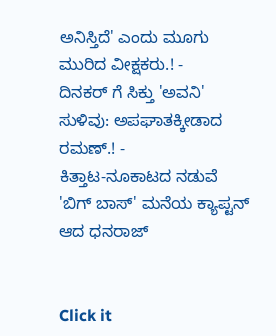ಅನಿಸ್ತಿದೆ' ಎಂದು ಮೂಗು ಮುರಿದ ವೀಕ್ಷಕರು.! -
ದಿನಕರ್ ಗೆ ಸಿಕ್ತು 'ಅವನಿ' ಸುಳಿವು: ಅಪಘಾತಕ್ಕೀಡಾದ ರಮಣ್.! -
ಕಿತ್ತಾಟ-ನೂಕಾಟದ ನಡುವೆ 'ಬಿಗ್ ಬಾಸ್' ಮನೆಯ ಕ್ಯಾಪ್ಟನ್ ಆದ ಧನರಾಜ್


Click it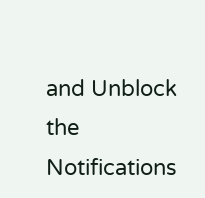and Unblock the Notifications